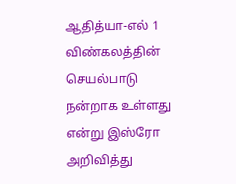ஆதித்யா-எல் 1 விண்கலத்தின் செயல்பாடு நன்றாக உள்ளது என்று இஸ்ரோ அறிவித்து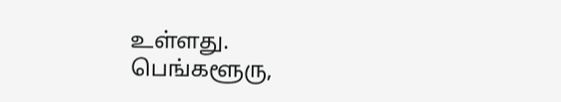உள்ளது.
பெங்களூரு,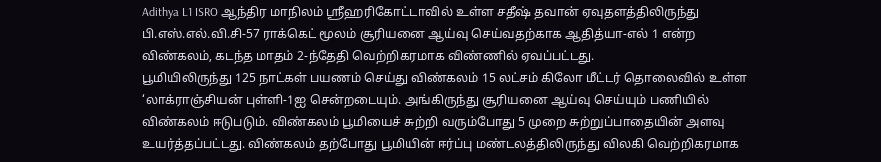Adithya L1 ISRO ஆந்திர மாநிலம் ஸ்ரீஹரிகோட்டாவில் உள்ள சதீஷ் தவான் ஏவுதளத்திலிருந்து பி.எஸ்.எல்.வி.சி-57 ராக்கெட் மூலம் சூரியனை ஆய்வு செய்வதற்காக ஆதித்யா-எல் 1 என்ற விண்கலம், கடந்த மாதம் 2-ந்தேதி வெற்றிகரமாக விண்ணில் ஏவப்பட்டது.
பூமியிலிருந்து 125 நாட்கள் பயணம் செய்து விண்கலம் 15 லட்சம் கிலோ மீட்டர் தொலைவில் உள்ள ‘லாக்ராஞ்சியன் புள்ளி-1ஐ சென்றடையும். அங்கிருந்து சூரியனை ஆய்வு செய்யும் பணியில் விண்கலம் ஈடுபடும். விண்கலம் பூமியைச் சுற்றி வரும்போது 5 முறை சுற்றுப்பாதையின் அளவு உயர்த்தப்பட்டது. விண்கலம் தற்போது பூமியின் ஈர்ப்பு மண்டலத்திலிருந்து விலகி வெற்றிகரமாக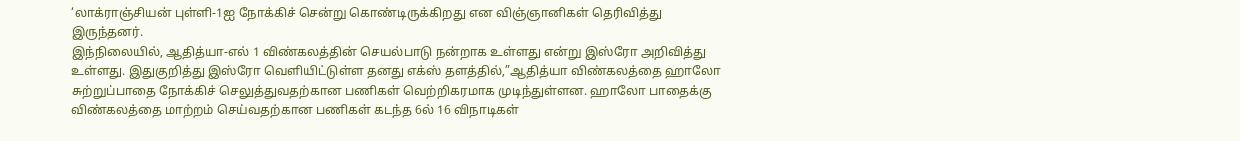‘லாக்ராஞ்சியன் புள்ளி-1ஐ நோக்கிச் சென்று கொண்டிருக்கிறது என விஞ்ஞானிகள் தெரிவித்து இருந்தனர்.
இந்நிலையில், ஆதித்யா-எல் 1 விண்கலத்தின் செயல்பாடு நன்றாக உள்ளது என்று இஸ்ரோ அறிவித்து உள்ளது. இதுகுறித்து இஸ்ரோ வெளியிட்டுள்ள தனது எக்ஸ் தளத்தில்,”ஆதித்யா விண்கலத்தை ஹாலோ சுற்றுப்பாதை நோக்கிச் செலுத்துவதற்கான பணிகள் வெற்றிகரமாக முடிந்துள்ளன. ஹாலோ பாதைக்கு விண்கலத்தை மாற்றம் செய்வதற்கான பணிகள் கடந்த 6ல் 16 விநாடிகள்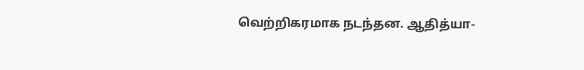வெற்றிகரமாக நடந்தன. ஆதித்யா-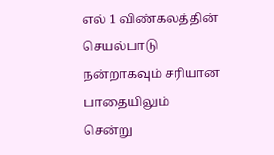எல் 1 விண்கலத்தின் செயல்பாடு நன்றாகவும் சரியான பாதையிலும் சென்று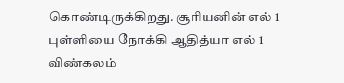கொண்டிருக்கிறது. சூரியனின் எல் 1 புள்ளியை நோக்கி ஆதித்யா எல் 1 விண்கலம்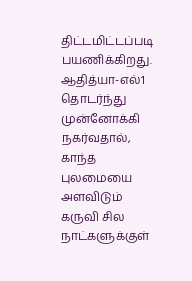திட்டமிட்டப்படி பயணிக்கிறது. ஆதித்யா-எல்1 தொடர்ந்து முன்னோக்கி நகர்வதால், காந்த புலமையை அளவிடும் கருவி சில நாட்களுக்குள்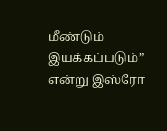மீண்டும் இயக்கப்படும்” என்று இஸ்ரோ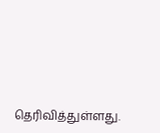தெரிவித்துள்ளது.